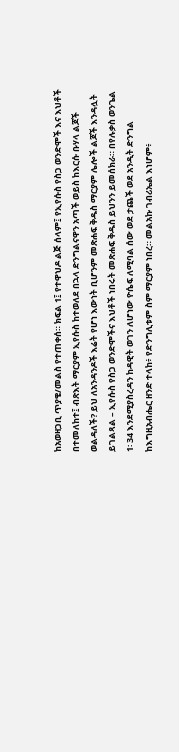ከአወዛጋቢ ጥያቄ/መልስ የተጠቀሰ። ክፍል 1፤ የተዋህዶ ልጅ ሰላም፤ የኢየሱስ የስጋ ወንድሞች እና እህቶች በተመለከተ፤ ብጽእት ማርያም ኢየሱስ ከተወለደ በኋላ ድንግልናዋን አጣች ወይስ ከእርሱ ቡሃላ ልጆች ወልዳለች? ይህ ለአንዳንዶች እሬት የሆነ እውነት ቢሆንም መጽሐፍ ቅዱስ ማርያም ሌሎች ልጆች እንዳሏት ይገልጻል – ኢየሱስ የስጋ ወንድሞችና እህቶች ነበሩት መጽሐፍ ቅዱስ ይህንን ይመሰክራ። በየሉቃስ ወንጌል 1፡ 34 እንደሚያስረዳን ከዳዊት ወገን ለሆነው ዮሴፍ ለሚባል ሰው ወደ ታጨች ወደ አንዲት ድንግል ከእግዚአብሔር ዘንድ ተላከ፥ የድንግሊቱም ስም ማርያም ነበረ። መልአኩ ገብሪኤል እነሆም፥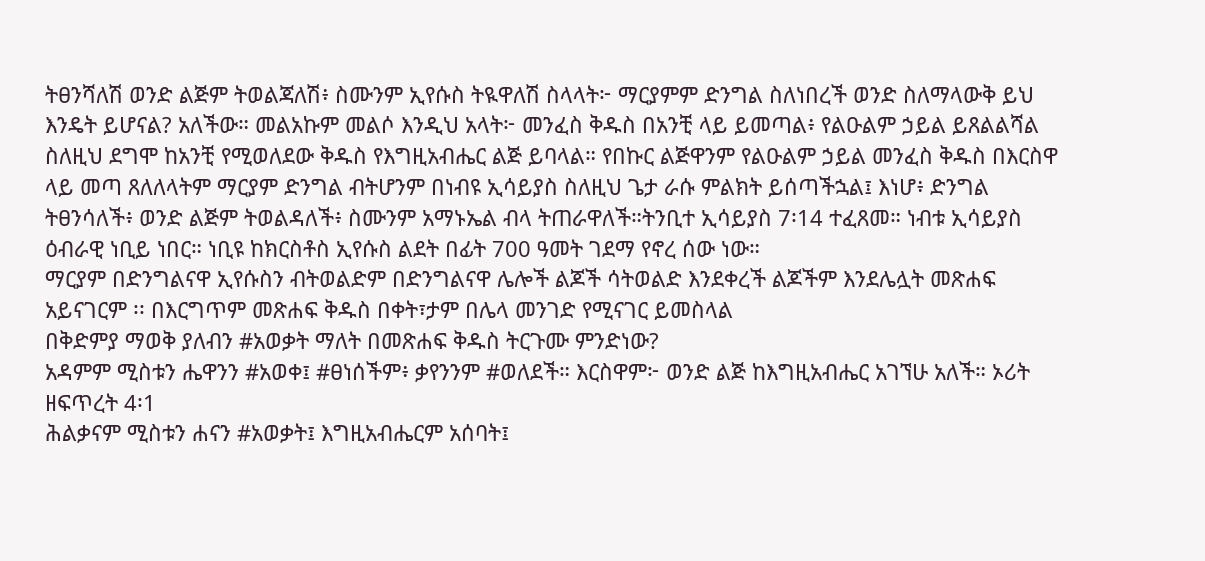ትፀንሻለሽ ወንድ ልጅም ትወልጃለሽ፥ ስሙንም ኢየሱስ ትዪዋለሽ ስላላት፦ ማርያምም ድንግል ስለነበረች ወንድ ስለማላውቅ ይህ እንዴት ይሆናል? አለችው። መልአኩም መልሶ እንዲህ አላት፦ መንፈስ ቅዱስ በአንቺ ላይ ይመጣል፥ የልዑልም ኃይል ይጸልልሻል ስለዚህ ደግሞ ከአንቺ የሚወለደው ቅዱስ የእግዚአብሔር ልጅ ይባላል። የበኩር ልጅዋንም የልዑልም ኃይል መንፈስ ቅዱስ በእርስዋ ላይ መጣ ጸለለላትም ማርያም ድንግል ብትሆንም በነብዩ ኢሳይያስ ስለዚህ ጌታ ራሱ ምልክት ይሰጣችኋል፤ እነሆ፥ ድንግል ትፀንሳለች፥ ወንድ ልጅም ትወልዳለች፥ ስሙንም አማኑኤል ብላ ትጠራዋለች።ትንቢተ ኢሳይያስ 7፡14 ተፈጸመ። ነብቱ ኢሳይያስ ዕብራዊ ነቢይ ነበር። ነቢዩ ከክርስቶስ ኢየሱስ ልደት በፊት 700 ዓመት ገደማ የኖረ ሰው ነው።
ማርያም በድንግልናዋ ኢየሱስን ብትወልድም በድንግልናዋ ሌሎች ልጆች ሳትወልድ እንደቀረች ልጆችም እንደሌሏት መጽሐፍ አይናገርም ፡፡ በእርግጥም መጽሐፍ ቅዱስ በቀት፣ታም በሌላ መንገድ የሚናገር ይመስላል
በቅድምያ ማወቅ ያለብን #አወቃት ማለት በመጽሐፍ ቅዱስ ትርጉሙ ምንድነው?
አዳምም ሚስቱን ሔዋንን #አወቀ፤ #ፀነሰችም፥ ቃየንንም #ወለደች። እርስዋም፦ ወንድ ልጅ ከእግዚአብሔር አገኘሁ አለች። ኦሪት ዘፍጥረት 4፡1
ሕልቃናም ሚስቱን ሐናን #አወቃት፤ እግዚአብሔርም አሰባት፤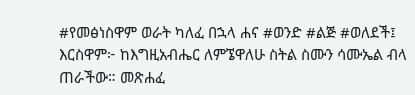#የመፅነስዋም ወራት ካለፈ በኋላ ሐና #ወንድ #ልጅ #ወለደች፤ እርስዋም፦ ከእግዚአብሔር ለምኜዋለሁ ስትል ስሙን ሳሙኤል ብላ ጠራችው። መጽሐፈ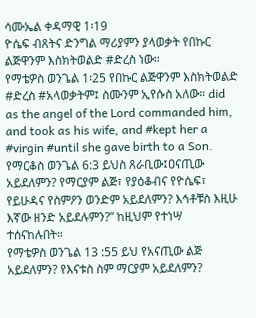ሳሙኤል ቀዳማዊ 1፡19
ዮሴፍ ብጸትና ድንግል ማሪያምን ያላወቃት የበኩር ልጅዋንም እስክትወልድ #ድረስ ነው።
የማቴዎስ ወንጌል 1፡25 የበኩር ልጅዋንም እስክትወልድ #ድረስ #አላወቃትም፤ ስሙንም ኢየሱስ አለው። did as the angel of the Lord commanded him, and took as his wife, and #kept her a #virgin #until she gave birth to a Son.
የማርቆስ ወንጌል 6:3 ይህስ ጸራቢው፤ዐናጢው አይደለምን? የማርያም ልጅ፣ የያዕቆብና የዮሴፍ፣ የይሁዳና የስምዖን ወንድም አይደለምን? እኅቶቹስ እዚሁ እኛው ዘንድ አይደሉምን?” ከዚህም የተነሣ ተሰናከሉበት።
የማቴዎስ ወንጌል 13 :55 ይህ የአናጢው ልጅ አይደለምን? የእናቱስ ስም ማርያም አይደለምን?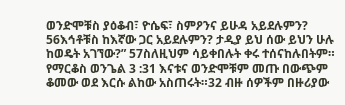ወንድሞቹስ ያዕቆብ፣ ዮሴፍ፣ ስምዖንና ይሁዳ አይደሉምን? 56እኅቶቹስ ከእኛው ጋር አይደሉምን? ታዲያ ይህ ሰው ይህን ሁሉ ከወዴት አገኘው?” 57ስለዚህም ሳይቀበሉት ቀሩ ተሰናከሉበትም።
የማርቆስ ወንጌል 3 :31 እናቱና ወንድሞቹም መጡ በውጭም ቆመው ወደ እርሱ ልከው አስጠሩት።32 ብዙ ሰዎችም በዙሪያው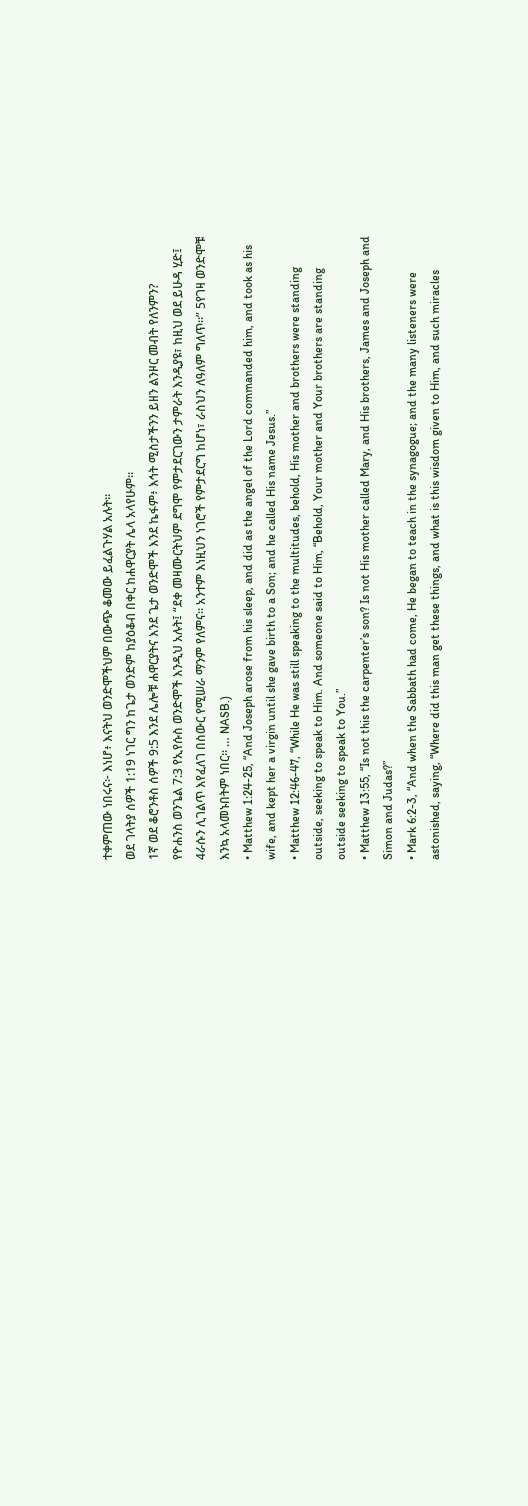ተቀምጠው ነበሩና፦ እነሆ፥ እናትህ ወንድሞችህም በውጭ ቆመው ይፈልጉሃል አሉት።
ወደ ገላትያ ሰዎች 1:19 ነገር ግን ከጌታ ወንድም ከያዕቆብ በቀር ከሐዋርያት ሌላ አላየሁም።
1ኛ ወደ ቆሮንቶስ ሰዎች 9:5 እንደ ሌሎቹ ሐዋርያትና እንደ ጌታ ወንድሞች እንደ ኬፋም፥ እኅት ሚስታችንን ይዘን ልንዞር መብት የለንምን?
የዮሐንስ ወንጌል 7:3 የኢየሱስ ወንድሞች እንዲህ አሉት፤ “ደቀ መዛሙርትህም ደግሞ የምታደርገውን ታምራት እንዲያዩ፣ ከዚህ ወደ ይሁዳ ሂድ፤ 4ራሱን ሊገልጥ እየፈለገ በስውር የሚሠራ ማንም የለምና። አንተም እነዚህን ነገሮች የምታደርግ ከሆነ፣ ራስህን ለዓለም ግለጥ።” 5የገዛ ወንድሞቹ እንኳ አላመኑበትም ነበር። … NASB.)
• Matthew 1:24-25, “And Joseph arose from his sleep, and did as the angel of the Lord commanded him, and took as his wife, and kept her a virgin until she gave birth to a Son; and he called His name Jesus.”
• Matthew 12:46-47, “While He was still speaking to the multitudes, behold, His mother and brothers were standing outside, seeking to speak to Him. And someone said to Him, “Behold, Your mother and Your brothers are standing outside seeking to speak to You.”
• Matthew 13:55, “Is not this the carpenter’s son? Is not His mother called Mary, and His brothers, James and Joseph and Simon and Judas?”
• Mark 6:2-3, “And when the Sabbath had come, He began to teach in the synagogue; and the many listeners were astonished, saying, “Where did this man get these things, and what is this wisdom given to Him, and such miracles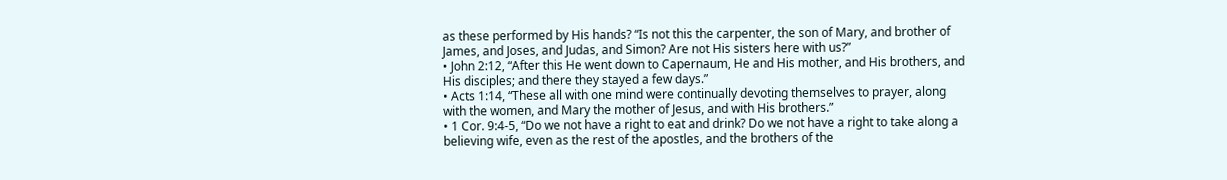as these performed by His hands? “Is not this the carpenter, the son of Mary, and brother of James, and Joses, and Judas, and Simon? Are not His sisters here with us?”
• John 2:12, “After this He went down to Capernaum, He and His mother, and His brothers, and His disciples; and there they stayed a few days.”
• Acts 1:14, “These all with one mind were continually devoting themselves to prayer, along with the women, and Mary the mother of Jesus, and with His brothers.”
• 1 Cor. 9:4-5, “Do we not have a right to eat and drink? Do we not have a right to take along a believing wife, even as the rest of the apostles, and the brothers of the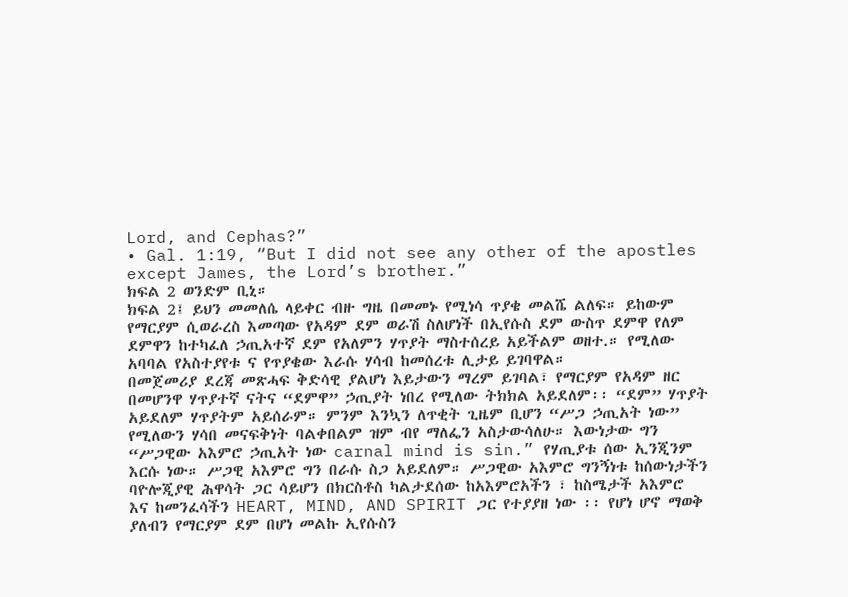Lord, and Cephas?”
• Gal. 1:19, “But I did not see any other of the apostles except James, the Lord’s brother.”
ክፍል 2 ወንድም ቢኒ።
ክፍል 2፤ ይህን መመለሴ ላይቀር ብዙ ግዜ በመመኑ የሚነሳ ጥያቄ መልሼ ልለፍ። ይከውም የማርያም ሲወራረስ እመጣው የአዳም ደም ወራሽ ስለሆነች በኢየሱስ ደም ውስጥ ደምዋ የለም ደምዋን ከተካፈለ ኃጢአተኛ ደም የአለምን ሃጥያት ማስተሰረይ አይችልም ወዘተ.። የሚለው አባባል የአስተያየቱ ና የጥያቄው እራሱ ሃሳብ ከመሰረቱ ሊታይ ይገባዋል።
በመጀመሪያ ደረጃ መጽሓፍ ቅድሳዊ ያልሆነ እይታውን ማረም ይገባል፣ የማርያም የአዳም ዘር በመሆንዋ ሃጥያተኛ ናትና “ደምዋ” ኃጢያት ነበረ የሚለው ትክክል አይደለም፡፡ “ደም” ሃጥያት አይደለም ሃጥያትም አይሰራም። ምንም እንኳን ለጥቂት ጊዜም ቢሆን “ሥጋ ኃጢአት ነው” የሚለውን ሃሳበ መናፍቅነት ባልቀበልም ዝም ብየ ማለፌን አስታውሳለሁ። እውነታው ግን “ሥጋዊው አእምሮ ኃጢአት ነው carnal mind is sin.” የሃጢያቱ ሰው ኢንጂንም እርሱ ነው። ሥጋዊ አእምሮ ግን በራሱ ስጋ አይደለም። ሥጋዊው አእምሮ ግንኝነቱ ከሰውነታችን ባዮሎጂያዊ ሕዋሳት ጋር ሳይሆን በክርስቶስ ካልታደሰው ከአእምሮአችን ፣ ከስሜታች አእምሮ እና ከመንፈሳችን HEART, MIND, AND SPIRIT ጋር የተያያዘ ነው ፡፡ የሆነ ሆኖ ማወቅ ያለብን የማርያም ደም በሆነ መልኩ ኢየሱስን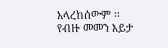አላረከሰውም ፡፡
የብዙ መመን እይታ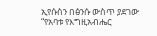ኢየሱስን በፅንሱ ውስጥ ያደገው “የአባቱ የእግዚአብሔር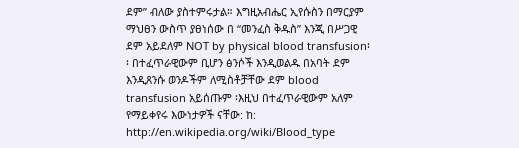ደም” ብለው ያስተምሩታል። እግዚአብሔር ኢየሱስን በማርያም ማህፀን ውስጥ ያፀነሰው በ “መንፈስ ቅዱስ” እንጂ በሥጋዊ ደም አይደለም NOT by physical blood transfusion፡፡ በተፈጥራዊውም ቢሆን ፅንሶች እንዲወልዱ በአባት ደም እንዲጸንሱ ወንዶችም ለሚስቶቻቸው ደም blood transfusion አይሰጡም ፡እዚህ በተፈጥራዊውም አለም የማይቀየሩ እውነታዎች ናቸው: ከ: http://en.wikipedia.org/wiki/Blood_type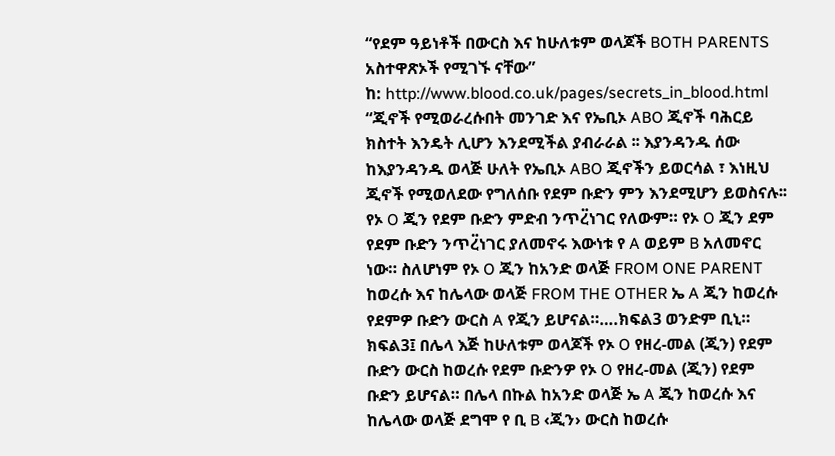“የደም ዓይነቶች በውርስ እና ከሁለቱም ወላጆች BOTH PARENTS አስተዋጽኦች የሚገኙ ናቸው”
ከ: http://www.blood.co.uk/pages/secrets_in_blood.html
“ጂኖች የሚወራረሱበት መንገድ እና የኤቢኦ ABO ጂኖች ባሕርይ ክስተት እንዴት ሊሆን እንደሚችል ያብራራል ፡፡ እያንዳንዱ ሰው ከእያንዳንዱ ወላጅ ሁለት የኤቢኦ ABO ጂኖችን ይወርሳል ፣ እነዚህ ጂኖች የሚወለደው የግለሰቡ የደም ቡድን ምን እንደሚሆን ይወስናሉ፡፡ የኦ O ጂን የደም ቡድን ምድብ ንጥረ፟ነገር የለውም። የኦ O ጂን ደም የደም ቡድን ንጥረ፟ነገር ያለመኖሩ እውነቱ የ A ወይም B አለመኖር ነው። ስለሆነም የኦ O ጂን ከአንድ ወላጅ FROM ONE PARENT ከወረሱ እና ከሌላው ወላጅ FROM THE OTHER ኤ A ጂን ከወረሱ የደምዎ ቡድን ውርስ A የጂን ይሆናል።….ክፍል3 ወንድም ቢኒ።
ክፍል3፤ በሌላ እጅ ከሁለቱም ወላጆች የኦ O የዘረ-መል (ጂን) የደም ቡድን ውርስ ከወረሱ የደም ቡድንዎ የኦ O የዘረ-መል (ጂን) የደም ቡድን ይሆናል። በሌላ በኩል ከአንድ ወላጅ ኤ A ጂን ከወረሱ እና ከሌላው ወላጅ ደግሞ የ ቢ B ‹ጂን› ውርስ ከወረሱ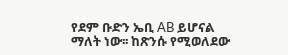የደም ቡድን ኤቢ AB ይሆናል ማለት ነው፡፡ ከጽንሱ የሚወለደው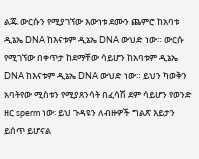ልጁ ውርሱን የሚያገኘው እውነቱ ደሙን ጨምሮ ከአባቱ ዲኔኤ DNA ከእናቱም ዲኔኤ DNA ውህድ ነው። ውርሱ የሚገኘው በቀጥታ ከደማቸው ሳይሆን ከአባቱም ዲኔኤ DNA ከእናቱም ዲኔኤ DNA ውህድ ነው። ይህን ካወቅን አባትየው ሚስቱን የሚያጸንሳት በፈሳሽ ደም ሳይሆን የወንድ ዘር sperm ነው፡ ይህ ጉዳዩን ለብዙዎች ግልጽ እይታን ይሰጥ ይሆናል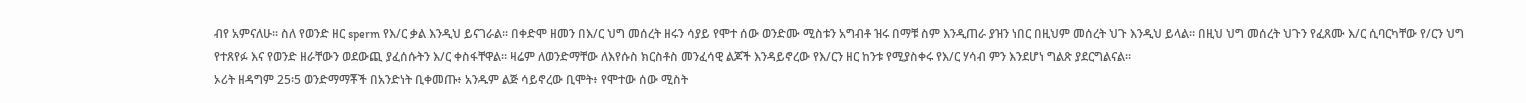ብየ አምናለሁ። ስለ የወንድ ዘር sperm የእ/ር ቃል እንዲህ ይናገራል። በቀድሞ ዘመን በእ/ር ህግ መሰረት ዘሩን ሳያይ የሞተ ሰው ወንድሙ ሚስቱን አግብቶ ዝሩ በማቹ ስም እንዲጠራ ያዝን ነበር በዚህም መሰረት ህጉ እንዲህ ይላል። በዚህ ህግ መሰረት ህጉን የፈጸሙ እ/ር ሲባርካቸው የ/ርን ህግ የተጸየፉ እና የወንድ ዘራቸውን ወደውጪ ያፈሰሱትን እ/ር ቀስፋቸዋል። ዛሬም ለወንድማቸው ለእየሱስ ክርስቶስ መንፈሳዊ ልጆች እንዳይኖረው የእ/ርን ዘር ከንቱ የሚያስቀሩ የእ/ር ሃሳብ ምን እንደሆነ ግልጽ ያደርግልናል።
ኦሪት ዘዳግም 25፡5 ወንድማማቾች በአንድነት ቢቀመጡ፥ አንዱም ልጅ ሳይኖረው ቢሞት፥ የሞተው ሰው ሚስት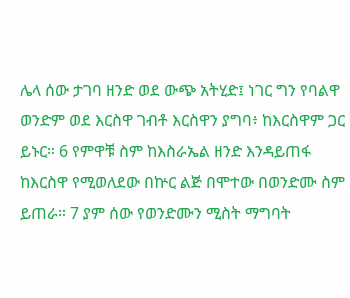ሌላ ሰው ታገባ ዘንድ ወደ ውጭ አትሂድ፤ ነገር ግን የባልዋ ወንድም ወደ እርስዋ ገብቶ እርስዋን ያግባ፥ ከእርስዋም ጋር ይኑር። 6 የምዋቹ ስም ከእስራኤል ዘንድ እንዳይጠፋ ከእርስዋ የሚወለደው በኵር ልጅ በሞተው በወንድሙ ስም ይጠራ። 7 ያም ሰው የወንድሙን ሚስት ማግባት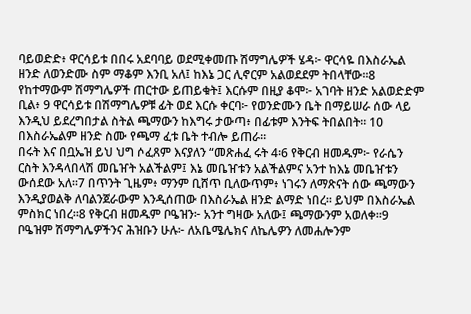ባይወድድ፥ ዋርሳይቱ በበሩ አደባባይ ወደሚቀመጡ ሽማግሌዎች ሄዳ፦ ዋርሳዬ በእስራኤል ዘንድ ለወንድሙ ስም ማቆም እንቢ አለ፤ ከእኔ ጋር ሊኖርም አልወደደም ትበላቸው።8 የከተማውም ሽማግሌዎች ጠርተው ይጠይቁት፤ እርሱም በዚያ ቆሞ፦ አገባት ዘንድ አልወድድም ቢል፥ 9 ዋርሳይቱ በሽማግሌዎቹ ፊት ወደ እርሱ ቀርባ፦ የወንድሙን ቤት በማይሠራ ሰው ላይ እንዲህ ይደረግበታል ስትል ጫማውን ከእግሩ ታውጣ፥ በፊቱም እንትፍ ትበልበት። 10 በእስራኤልም ዘንድ ስሙ የጫማ ፈቱ ቤት ተብሎ ይጠራ።
በሩት እና በቧኤዝ ይህ ህግ ሶፈጸም እናያለን “መጽሐፈ ሩት 4፡6 የቅርብ ዘመዱም፦ የራሴን ርስት እንዳላበላሽ መቤዠት አልችልም፤ እኔ መቤዠቱን አልችልምና አንተ ከእኔ መቤዠቱን ውሰደው አለ።7 በጥንት ጊዜም፥ ማንም ቢሸጥ ቢለውጥም፥ ነገሩን ለማጽናት ሰው ጫማውን እንዲያወልቅ ለባልንጀራውም እንዲሰጠው በእስራኤል ዘንድ ልማድ ነበረ። ይህም በእስራኤል ምስክር ነበረ።8 የቅርብ ዘመዱም ቦዔዝን፦ አንተ ግዛው አለው፤ ጫማውንም አወለቀ።9 ቦዔዝም ሽማግሌዎችንና ሕዝቡን ሁሉ፦ ለአቤሜሌክና ለኬሌዎን ለመሐሎንም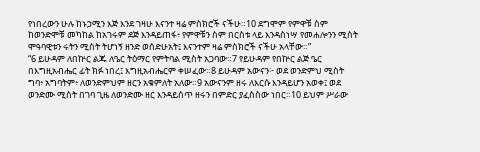የነበረውን ሁሉ ከኑኃሚን እጅ እንደ ገዛሁ እናንተ ዛሬ ምስክሮች ናችሁ።10 ደግሞም የምዋቹ ስም ከወንድሞቹ መካከል ከአገሩም ደጅ እንዳይጠፋ፥ የምዋቹን ስም በርስቱ ላይ እንዳስነሣ የመሐሎንን ሚስት ሞዓባዊቱን ሩትን ሚስት ትሆነኝ ዘንድ ወሰድሁአት፤ እናንተም ዛሬ ምስክሮች ናችሁ አላቸው።”
“6 ይሁዳም ለበኵር ልጁ ለዔር ትዕማር የምትባል ሚስት አጋባው።7 የይሁዳም የበኵር ልጅ ዔር በእግዚአብሔር ፊት ክፉ ነበረ፤ እግዚአብሔርም ቀሠፈው።8 ይሁዳም አውናን፦ ወደ ወንድምህ ሚስት ግባ፥ አግባትም፥ ለወንድምህም ዘርን አቁምለት አለው።9 አውናንም ዘሩ ለእርሱ እንዳይሆን አወቀ፤ ወደ ወንድሙ ሚስት በገባ ጊዜ ለወንድሙ ዘር እንዳይሰጥ ዘሩን በምድር ያፈስስው ነበር።10 ይህም ሥራው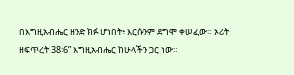በእግዚአብሔር ዘንድ ክፉ ሆነበት፥ እርሱንም ደግሞ ቀሠፈው። ኦሪት ዘፍጥረት 38፡6” እግዚአብሔር ከሁላችን ጋር ነው።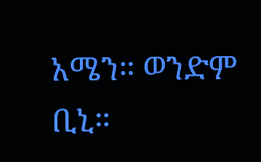አሜን። ወንድም ቢኒ።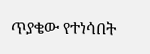ጥያቄው የተነሳበት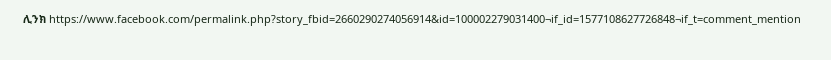ሊንክ https://www.facebook.com/permalink.php?story_fbid=2660290274056914&id=100002279031400¬if_id=1577108627726848¬if_t=comment_mention